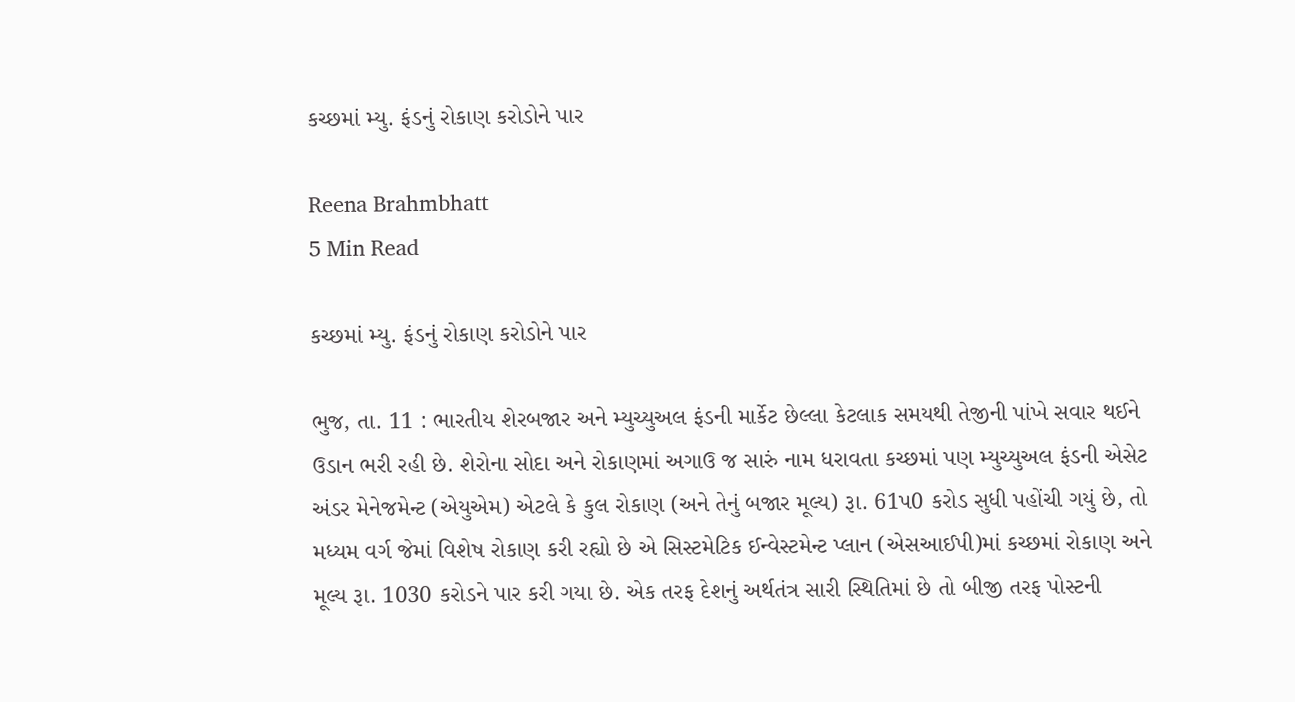કચ્છમાં મ્યુ. ફંડનું રોકાણ કરોડોને પાર

Reena Brahmbhatt
5 Min Read

કચ્છમાં મ્યુ. ફંડનું રોકાણ કરોડોને પાર

ભુજ, તા. 11 : ભારતીય શેરબજાર અને મ્યુચ્યુઅલ ફંડની માર્કેટ છેલ્લા કેટલાક સમયથી તેજીની પાંખે સવાર થઈને ઉડાન ભરી રહી છે. શેરોના સોદા અને રોકાણમાં અગાઉ જ સારું નામ ધરાવતા કચ્છમાં પણ મ્યુચ્યુઅલ ફંડની એસેટ અંડર મેનેજમેન્ટ (એયુએમ) એટલે કે કુલ રોકાણ (અને તેનું બજાર મૂલ્ય) રૂા. 61પ0 કરોડ સુધી પહોંચી ગયું છે, તો મધ્યમ વર્ગ જેમાં વિશેષ રોકાણ કરી રહ્યો છે એ સિસ્ટમેટિક ઈન્વેસ્ટમેન્ટ પ્લાન (એસઆઈપી)માં કચ્છમાં રોકાણ અને મૂલ્ય રૂા. 1030 કરોડને પાર કરી ગયા છે. એક તરફ દેશનું અર્થતંત્ર સારી સ્થિતિમાં છે તો બીજી તરફ પોસ્ટની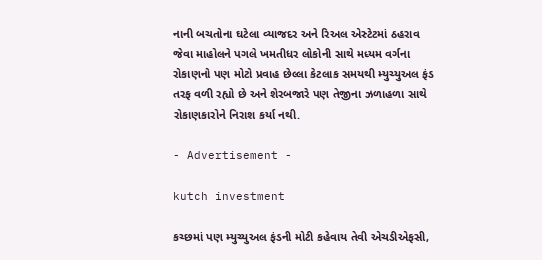નાની બચતોના ઘટેલા વ્યાજદર અને રિઅલ એસ્ટેટમાં ઠહરાવ જેવા માહોલને પગલે ખમતીધર લોકોની સાથે મધ્યમ વર્ગના રોકાણનો પણ મોટો પ્રવાહ છેલ્લા કેટલાક સમયથી મ્યુચ્યુઅલ ફંડ તરફ વળી રહ્યો છે અને શેરબજારે પણ તેજીના ઝળાહળા સાથે રોકાણકારોને નિરાશ કર્યા નથી.

- Advertisement -

kutch investment

કચ્છમાં પણ મ્યુચ્યુઅલ ફંડની મોટી કહેવાય તેવી એચડીએફસી,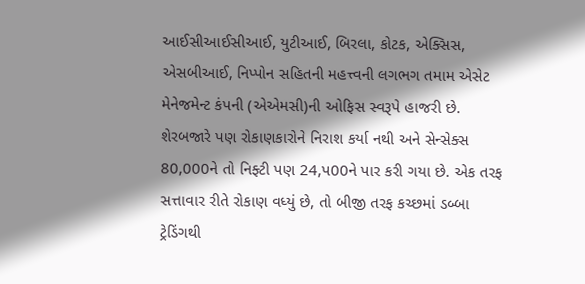આઈસીઆઈસીઆઈ, યુટીઆઈ, બિરલા, કોટક, એક્સિસ, એસબીઆઈ, નિપ્પોન સહિતની મહત્ત્વની લગભગ તમામ એસેટ મેનેજમેન્ટ કંપની (એએમસી)ની ઓફિસ સ્વરૂપે હાજરી છે. શેરબજારે પણ રોકાણકારોને નિરાશ કર્યા નથી અને સેન્સેક્સ 80,000ને તો નિફ્ટી પણ 24,પ00ને પાર કરી ગયા છે. એક તરફ સત્તાવાર રીતે રોકાણ વધ્યું છે, તો બીજી તરફ કચ્છમાં ડબ્બા ટ્રેડિંગથી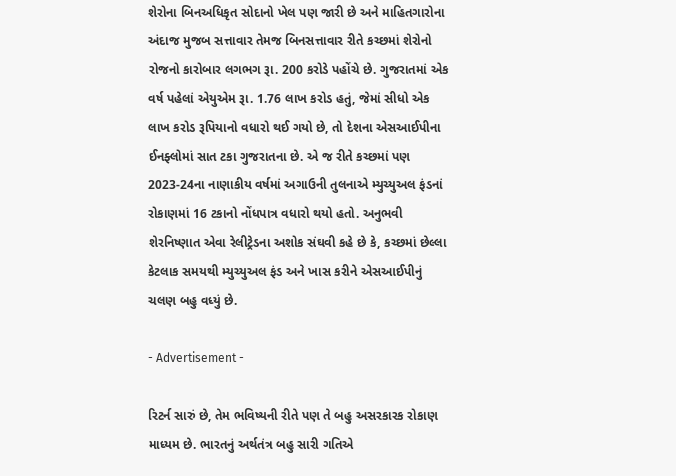શેરોના બિનઅધિકૃત સોદાનો ખેલ પણ જારી છે અને માહિતગારોના અંદાજ મુજબ સત્તાવાર તેમજ બિનસત્તાવાર રીતે કચ્છમાં શેરોનો રોજનો કારોબાર લગભગ રૂા. 200 કરોડે પહોંચે છે. ગુજરાતમાં એક વર્ષ પહેલાં એયુએમ રૂા. 1.76 લાખ કરોડ હતું, જેમાં સીધો એક લાખ કરોડ રૂપિયાનો વધારો થઈ ગયો છે, તો દેશના એસઆઈપીના ઈનફ્લોમાં સાત ટકા ગુજરાતના છે. એ જ રીતે કચ્છમાં પણ 2023-24ના નાણાકીય વર્ષમાં અગાઉની તુલનાએ મ્યુચ્યુઅલ ફંડનાં રોકાણમાં 16 ટકાનો નોંધપાત્ર વધારો થયો હતો. અનુભવી શેરનિષ્ણાત એવા રેલીટ્રેડના અશોક સંઘવી કહે છે કે, કચ્છમાં છેલ્લા કેટલાક સમયથી મ્યુચ્યુઅલ ફંડ અને ખાસ કરીને એસઆઈપીનું ચલણ બહુ વધ્યું છે.

- Advertisement -

રિટર્ન સારું છે, તેમ ભવિષ્યની રીતે પણ તે બહુ અસરકારક રોકાણ માધ્યમ છે. ભારતનું અર્થતંત્ર બહુ સારી ગતિએ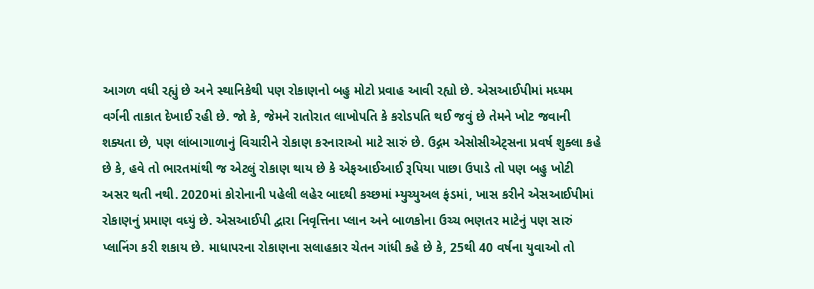આગળ વધી રહ્યું છે અને સ્થાનિકેથી પણ રોકાણનો બહુ મોટો પ્રવાહ આવી રહ્યો છે. એસઆઈપીમાં મધ્યમ વર્ગની તાકાત દેખાઈ રહી છે. જો કે, જેમને રાતોરાત લાખોપતિ કે કરોડપતિ થઈ જવું છે તેમને ખોટ જવાની શક્યતા છે, પણ લાંબાગાળાનું વિચારીને રોકાણ કરનારાઓ માટે સારું છે. ઉદ્ગમ એસોસીએટ્સના પ્રવર્ષ શુક્લા કહે છે કે, હવે તો ભારતમાંથી જ એટલું રોકાણ થાય છે કે એફઆઈઆઈ રૂપિયા પાછા ઉપાડે તો પણ બહુ ખોટી અસર થતી નથી. 2020માં કોરોનાની પહેલી લહેર બાદથી કચ્છમાં મ્યુચ્યુઅલ ફંડમાં, ખાસ કરીને એસઆઈપીમાં રોકાણનું પ્રમાણ વધ્યું છે. એસઆઈપી દ્વારા નિવૃત્તિના પ્લાન અને બાળકોના ઉચ્ચ ભણતર માટેનું પણ સારું પ્લાનિંગ કરી શકાય છે. માધાપરના રોકાણના સલાહકાર ચેતન ગાંધી કહે છે કે, 25થી 40 વર્ષના યુવાઓ તો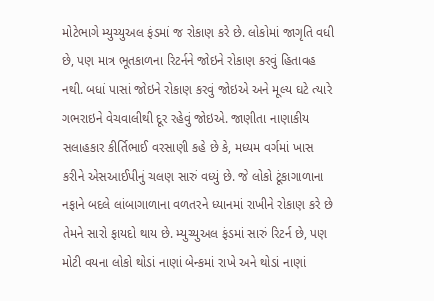મોટેભાગે મ્યુચ્યુઅલ ફંડમાં જ રોકાણ કરે છે. લોકોમાં જાગૃતિ વધી છે, પણ માત્ર ભૂતકાળના રિટર્નને જોઇને રોકાણ કરવું હિતાવહ નથી. બધાં પાસાં જોઇને રોકાણ કરવું જોઇએ અને મૂલ્ય ઘટે ત્યારે ગભરાઇને વેચવાલીથી દૂર રહેવું જોઇએ. જાણીતા નાણાકીય સલાહકાર કીર્તિભાઈ વરસાણી કહે છે કે, મધ્યમ વર્ગમાં ખાસ કરીને એસઆઈપીનું ચલણ સારું વધ્યું છે. જે લોકો ટૂંકાગાળાના નફાને બદલે લાંબાગાળાના વળતરને ધ્યાનમાં રાખીને રોકાણ કરે છે તેમને સારો ફાયદો થાય છે. મ્યુચ્યુઅલ ફંડમાં સારું રિટર્ન છે, પણ મોટી વયના લોકો થોડાં નાણાં બેન્કમાં રાખે અને થોડાં નાણાં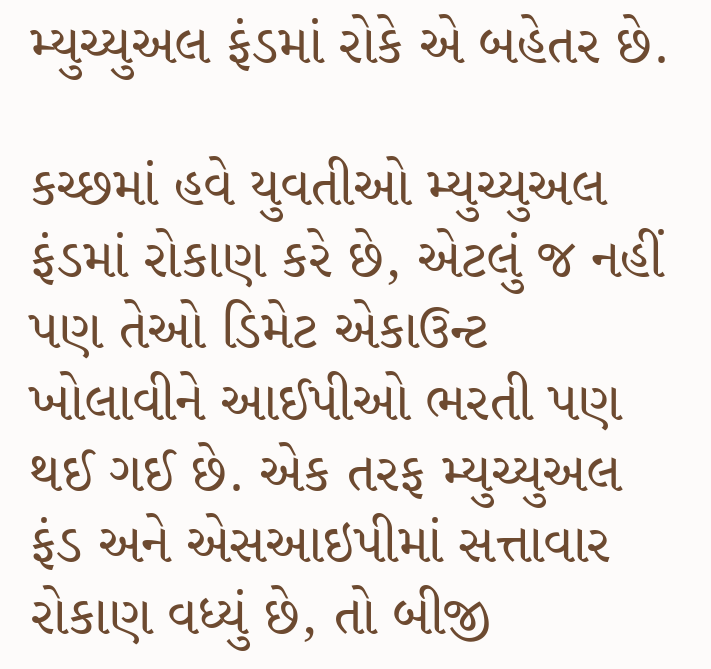મ્યુચ્યુઅલ ફંડમાં રોકે એ બહેતર છે.

કચ્છમાં હવે યુવતીઓ મ્યુચ્યુઅલ ફંડમાં રોકાણ કરે છે, એટલું જ નહીં પણ તેઓ ડિમેટ એકાઉન્ટ ખોલાવીને આઈપીઓ ભરતી પણ થઈ ગઈ છે. એક તરફ મ્યુચ્યુઅલ ફંડ અને એસઆઇપીમાં સત્તાવાર રોકાણ વધ્યું છે, તો બીજી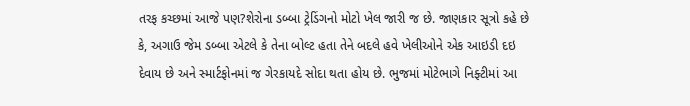તરફ કચ્છમાં આજે પણ?શેરોના ડબ્બા ટ્રેડિંગનો મોટો ખેલ જારી જ છે. જાણકાર સૂત્રો કહે છે કે, અગાઉ જેમ ડબ્બા એટલે કે તેના બોલ્ટ હતા તેને બદલે હવે ખેલીઓને એક આઇડી દઇ દેવાય છે અને સ્માર્ટફોનમાં જ ગેરકાયદે સોદા થતા હોય છે. ભુજમાં મોટેભાગે નિફ્ટીમાં આ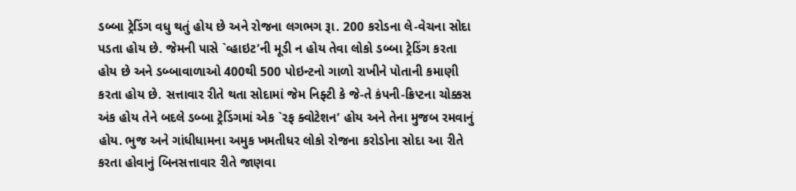ડબ્બા ટ્રેડિંગ વધુ થતું હોય છે અને રોજના લગભગ રૂા. 200 કરોડના લે-વેચના સોદા પડતા હોય છે. જેમની પાસે `વ્હાઇટ’ની મૂડી ન હોય તેવા લોકો ડબ્બા ટ્રેડિંગ કરતા હોય છે અને ડબ્બાવાળાઓ 400થી 500 પોઇન્ટનો ગાળો રાખીને પોતાની કમાણી કરતા હોય છે. સત્તાવાર રીતે થતા સોદામાં જેમ નિફ્ટી કે જે-તે કંપની-ક્રિપ્ટના ચોક્કસ અંક હોય તેને બદલે ડબ્બા ટ્રેડિંગમાં એક `રફ ક્વોટેશન’ હોય અને તેના મુજબ રમવાનું હોય. ભુજ અને ગાંધીધામના અમુક ખમતીધર લોકો રોજના કરોડોના સોદા આ રીતે કરતા હોવાનું બિનસત્તાવાર રીતે જાણવા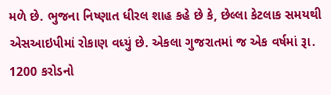મળે છે. ભુજના નિષ્ણાત ધીરલ શાહ કહે છે કે, છેલ્લા કેટલાક સમયથી એસઆઇપીમાં રોકાણ વધ્યું છે. એકલા ગુજરાતમાં જ એક વર્ષમાં રૂા. 1200 કરોડનો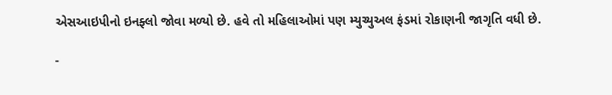એસઆઇપીનો ઇનફ્લો જોવા મળ્યો છે. હવે તો મહિલાઓમાં પણ મ્યુચ્યુઅલ ફંડમાં રોકાણની જાગૃતિ વધી છે.

-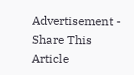Advertisement -
Share This Article